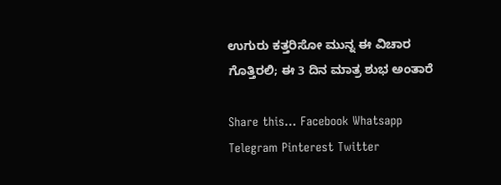ಉಗುರು ಕತ್ತರಿಸೋ ಮುನ್ನ ಈ ವಿಚಾರ ಗೊತ್ತಿರಲಿ; ಈ 3 ದಿನ ಮಾತ್ರ ಶುಭ ಅಂತಾರೆ

Share this… Facebook Whatsapp Telegram Pinterest Twitter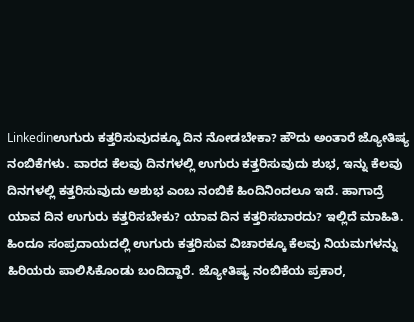Linkedinಉಗುರು ಕತ್ತರಿಸುವುದಕ್ಕೂ ದಿನ ನೋಡಬೇಕಾ? ಹೌದು ಅಂತಾರೆ ಜ್ಯೋತಿಷ್ಯ ನಂಬಿಕೆಗಳು. ವಾರದ ಕೆಲವು ದಿನಗಳಲ್ಲಿ ಉಗುರು ಕತ್ತರಿಸುವುದು ಶುಭ, ಇನ್ನು ಕೆಲವು ದಿನಗಳಲ್ಲಿ ಕತ್ತರಿಸುವುದು ಅಶುಭ ಎಂಬ ನಂಬಿಕೆ ಹಿಂದಿನಿಂದಲೂ ಇದೆ. ಹಾಗಾದ್ರೆ ಯಾವ ದಿನ ಉಗುರು ಕತ್ತರಿಸಬೇಕು? ಯಾವ ದಿನ ಕತ್ತರಿಸಬಾರದು? ಇಲ್ಲಿದೆ ಮಾಹಿತಿ. ಹಿಂದೂ ಸಂಪ್ರದಾಯದಲ್ಲಿ ಉಗುರು ಕತ್ತರಿಸುವ ವಿಚಾರಕ್ಕೂ ಕೆಲವು ನಿಯಮಗಳನ್ನು ಹಿರಿಯರು ಪಾಲಿಸಿಕೊಂಡು ಬಂದಿದ್ದಾರೆ. ಜ್ಯೋತಿಷ್ಯ ನಂಬಿಕೆಯ ಪ್ರಕಾರ,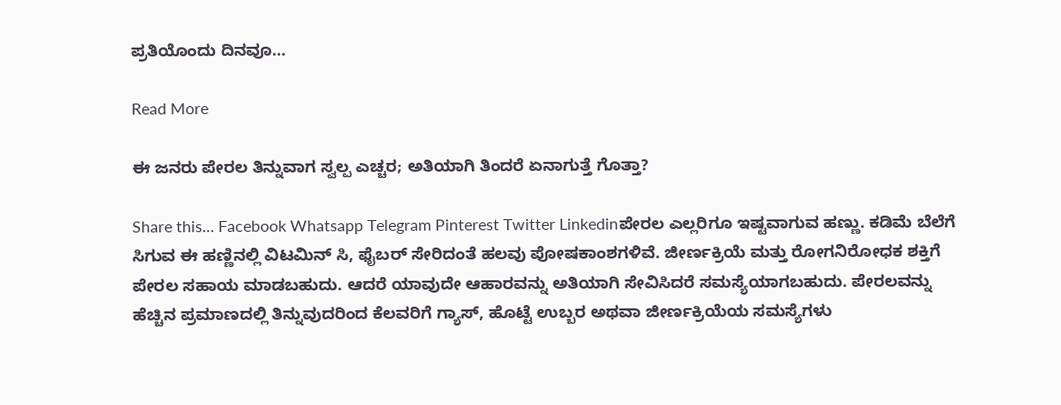ಪ್ರತಿಯೊಂದು ದಿನವೂ…

Read More

ಈ ಜನರು ಪೇರಲ ತಿನ್ನುವಾಗ ಸ್ವಲ್ಪ ಎಚ್ಚರ; ಅತಿಯಾಗಿ ತಿಂದರೆ ಏನಾಗುತ್ತೆ ಗೊತ್ತಾ?

Share this… Facebook Whatsapp Telegram Pinterest Twitter Linkedinಪೇರಲ ಎಲ್ಲರಿಗೂ ಇಷ್ಟವಾಗುವ ಹಣ್ಣು. ಕಡಿಮೆ ಬೆಲೆಗೆ ಸಿಗುವ ಈ ಹಣ್ಣಿನಲ್ಲಿ ವಿಟಮಿನ್ ಸಿ, ಫೈಬರ್ ಸೇರಿದಂತೆ ಹಲವು ಪೋಷಕಾಂಶಗಳಿವೆ. ಜೀರ್ಣಕ್ರಿಯೆ ಮತ್ತು ರೋಗನಿರೋಧಕ ಶಕ್ತಿಗೆ ಪೇರಲ ಸಹಾಯ ಮಾಡಬಹುದು. ಆದರೆ ಯಾವುದೇ ಆಹಾರವನ್ನು ಅತಿಯಾಗಿ ಸೇವಿಸಿದರೆ ಸಮಸ್ಯೆಯಾಗಬಹುದು. ಪೇರಲವನ್ನು ಹೆಚ್ಚಿನ ಪ್ರಮಾಣದಲ್ಲಿ ತಿನ್ನುವುದರಿಂದ ಕೆಲವರಿಗೆ ಗ್ಯಾಸ್, ಹೊಟ್ಟೆ ಉಬ್ಬರ ಅಥವಾ ಜೀರ್ಣಕ್ರಿಯೆಯ ಸಮಸ್ಯೆಗಳು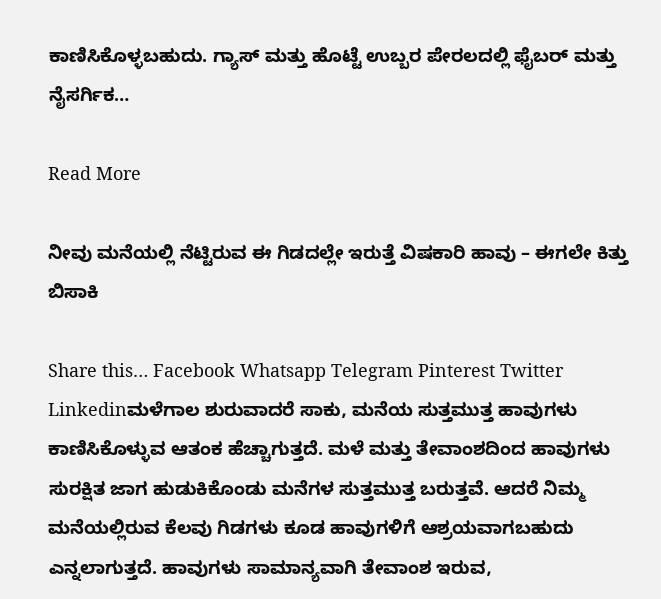ಕಾಣಿಸಿಕೊಳ್ಳಬಹುದು. ಗ್ಯಾಸ್ ಮತ್ತು ಹೊಟ್ಟೆ ಉಬ್ಬರ ಪೇರಲದಲ್ಲಿ ಫೈಬರ್ ಮತ್ತು ನೈಸರ್ಗಿಕ…

Read More

ನೀವು ಮನೆಯಲ್ಲಿ ನೆಟ್ಟಿರುವ ಈ ಗಿಡದಲ್ಲೇ ಇರುತ್ತೆ ವಿಷಕಾರಿ ಹಾವು – ಈಗಲೇ ಕಿತ್ತು ಬಿಸಾಕಿ

Share this… Facebook Whatsapp Telegram Pinterest Twitter Linkedinಮಳೆಗಾಲ ಶುರುವಾದರೆ ಸಾಕು, ಮನೆಯ ಸುತ್ತಮುತ್ತ ಹಾವುಗಳು ಕಾಣಿಸಿಕೊಳ್ಳುವ ಆತಂಕ ಹೆಚ್ಚಾಗುತ್ತದೆ. ಮಳೆ ಮತ್ತು ತೇವಾಂಶದಿಂದ ಹಾವುಗಳು ಸುರಕ್ಷಿತ ಜಾಗ ಹುಡುಕಿಕೊಂಡು ಮನೆಗಳ ಸುತ್ತಮುತ್ತ ಬರುತ್ತವೆ. ಆದರೆ ನಿಮ್ಮ ಮನೆಯಲ್ಲಿರುವ ಕೆಲವು ಗಿಡಗಳು ಕೂಡ ಹಾವುಗಳಿಗೆ ಆಶ್ರಯವಾಗಬಹುದು ಎನ್ನಲಾಗುತ್ತದೆ. ಹಾವುಗಳು ಸಾಮಾನ್ಯವಾಗಿ ತೇವಾಂಶ ಇರುವ,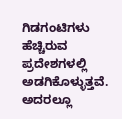ಗಿಡಗಂಟಿಗಳು ಹೆಚ್ಚಿರುವ ಪ್ರದೇಶಗಳಲ್ಲಿ ಅಡಗಿಕೊಳ್ಳುತ್ತವೆ. ಅದರಲ್ಲೂ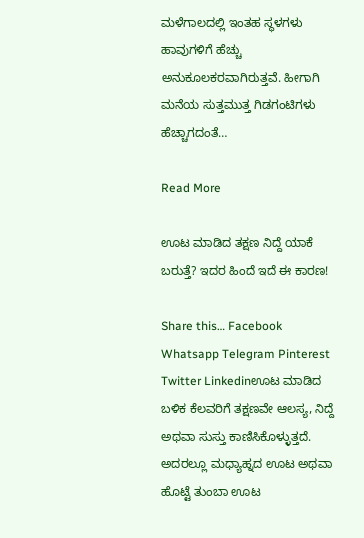ಮಳೆಗಾಲದಲ್ಲಿ ಇಂತಹ ಸ್ಥಳಗಳು ಹಾವುಗಳಿಗೆ ಹೆಚ್ಚು ಅನುಕೂಲಕರವಾಗಿರುತ್ತವೆ. ಹೀಗಾಗಿ ಮನೆಯ ಸುತ್ತಮುತ್ತ ಗಿಡಗಂಟಿಗಳು ಹೆಚ್ಚಾಗದಂತೆ…

Read More

ಊಟ ಮಾಡಿದ ತಕ್ಷಣ ನಿದ್ದೆ ಯಾಕೆ ಬರುತ್ತೆ? ಇದರ ಹಿಂದೆ ಇದೆ ಈ ಕಾರಣ!

Share this… Facebook Whatsapp Telegram Pinterest Twitter Linkedinಊಟ ಮಾಡಿದ ಬಳಿಕ ಕೆಲವರಿಗೆ ತಕ್ಷಣವೇ ಆಲಸ್ಯ, ನಿದ್ದೆ ಅಥವಾ ಸುಸ್ತು ಕಾಣಿಸಿಕೊಳ್ಳುತ್ತದೆ. ಅದರಲ್ಲೂ ಮಧ್ಯಾಹ್ನದ ಊಟ ಅಥವಾ ಹೊಟ್ಟೆ ತುಂಬಾ ಊಟ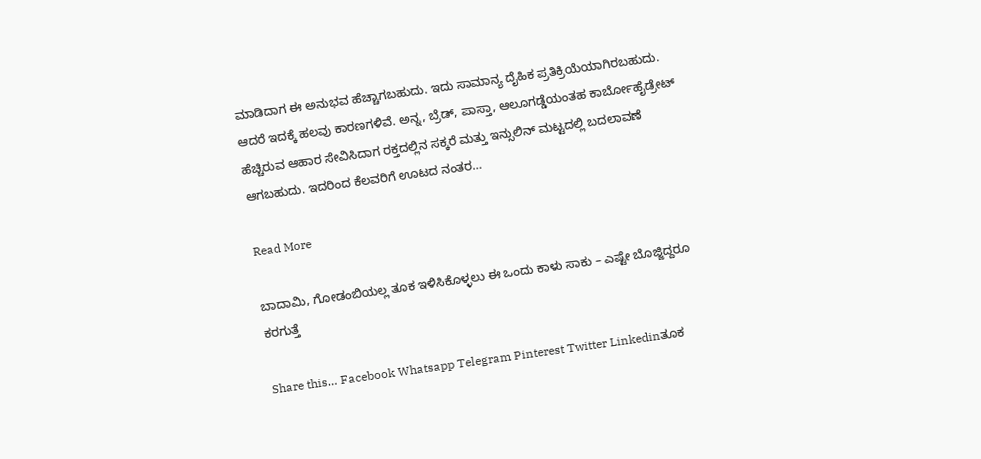ಮಾಡಿದಾಗ ಈ ಅನುಭವ ಹೆಚ್ಚಾಗಬಹುದು. ಇದು ಸಾಮಾನ್ಯ ದೈಹಿಕ ಪ್ರತಿಕ್ರಿಯೆಯಾಗಿರಬಹುದು. ಆದರೆ ಇದಕ್ಕೆ ಹಲವು ಕಾರಣಗಳಿವೆ. ಅನ್ನ, ಬ್ರೆಡ್, ಪಾಸ್ತಾ, ಆಲೂಗಡ್ಡೆಯಂತಹ ಕಾರ್ಬೋಹೈಡ್ರೇಟ್‌ ಹೆಚ್ಚಿರುವ ಆಹಾರ ಸೇವಿಸಿದಾಗ ರಕ್ತದಲ್ಲಿನ ಸಕ್ಕರೆ ಮತ್ತು ಇನ್ಸುಲಿನ್ ಮಟ್ಟದಲ್ಲಿ ಬದಲಾವಣೆ ಆಗಬಹುದು. ಇದರಿಂದ ಕೆಲವರಿಗೆ ಊಟದ ನಂತರ…

Read More

ಬಾದಾಮಿ, ಗೋಡಂಬಿಯಲ್ಲ ತೂಕ ಇಳಿಸಿಕೊಳ್ಳಲು ಈ ಒಂದು ಕಾಳು ಸಾಕು – ಎಷ್ಟೇ ಬೊಜ್ಜಿದ್ದರೂ ಕರಗುತ್ತೆ

Share this… Facebook Whatsapp Telegram Pinterest Twitter Linkedinತೂಕ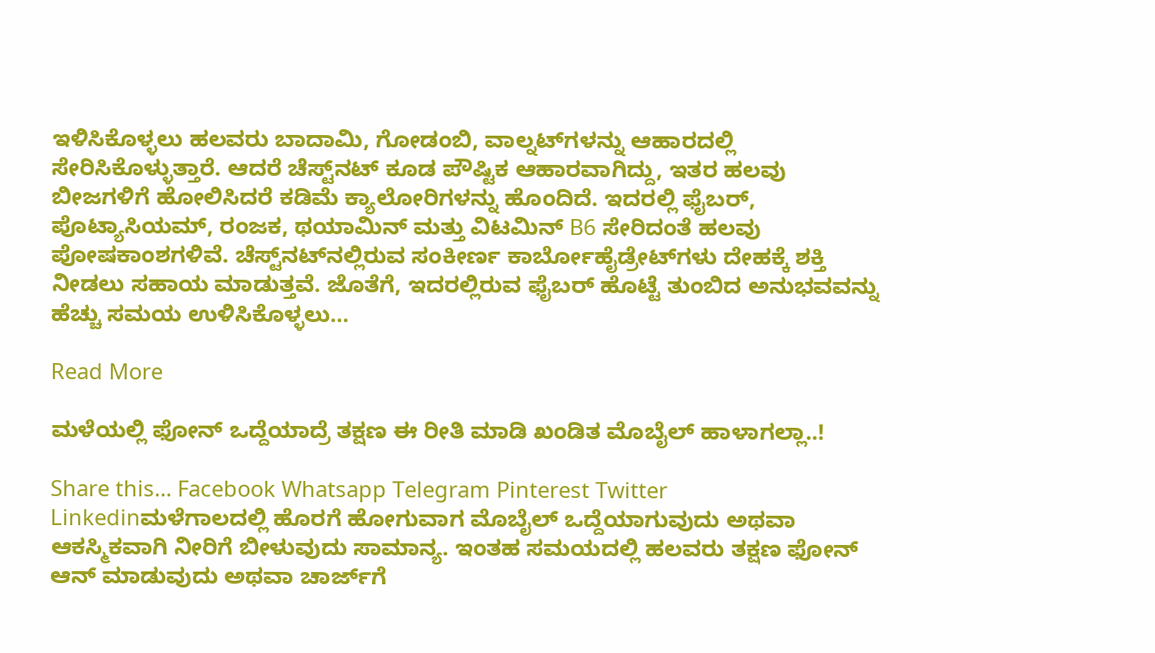ಇಳಿಸಿಕೊಳ್ಳಲು ಹಲವರು ಬಾದಾಮಿ, ಗೋಡಂಬಿ, ವಾಲ್ನಟ್‌ಗಳನ್ನು ಆಹಾರದಲ್ಲಿ ಸೇರಿಸಿಕೊಳ್ಳುತ್ತಾರೆ. ಆದರೆ ಚೆಸ್ಟ್‌ನಟ್‌ ಕೂಡ ಪೌಷ್ಟಿಕ ಆಹಾರವಾಗಿದ್ದು, ಇತರ ಹಲವು ಬೀಜಗಳಿಗೆ ಹೋಲಿಸಿದರೆ ಕಡಿಮೆ ಕ್ಯಾಲೋರಿಗಳನ್ನು ಹೊಂದಿದೆ. ಇದರಲ್ಲಿ ಫೈಬರ್, ಪೊಟ್ಯಾಸಿಯಮ್, ರಂಜಕ, ಥಯಾಮಿನ್ ಮತ್ತು ವಿಟಮಿನ್‌ B6 ಸೇರಿದಂತೆ ಹಲವು ಪೋಷಕಾಂಶಗಳಿವೆ. ಚೆಸ್ಟ್‌ನಟ್‌ನಲ್ಲಿರುವ ಸಂಕೀರ್ಣ ಕಾರ್ಬೋಹೈಡ್ರೇಟ್‌ಗಳು ದೇಹಕ್ಕೆ ಶಕ್ತಿ ನೀಡಲು ಸಹಾಯ ಮಾಡುತ್ತವೆ. ಜೊತೆಗೆ, ಇದರಲ್ಲಿರುವ ಫೈಬರ್‌ ಹೊಟ್ಟೆ ತುಂಬಿದ ಅನುಭವವನ್ನು ಹೆಚ್ಚು ಸಮಯ ಉಳಿಸಿಕೊಳ್ಳಲು…

Read More

ಮಳೆಯಲ್ಲಿ ಫೋನ್‌ ಒದ್ದೆಯಾದ್ರೆ ತಕ್ಷಣ ಈ ರೀತಿ ಮಾಡಿ ಖಂಡಿತ ಮೊಬೈಲ್‌ ಹಾಳಾಗಲ್ಲಾ..!

Share this… Facebook Whatsapp Telegram Pinterest Twitter Linkedinಮಳೆಗಾಲದಲ್ಲಿ ಹೊರಗೆ ಹೋಗುವಾಗ ಮೊಬೈಲ್ ಒದ್ದೆಯಾಗುವುದು ಅಥವಾ ಆಕಸ್ಮಿಕವಾಗಿ ನೀರಿಗೆ ಬೀಳುವುದು ಸಾಮಾನ್ಯ. ಇಂತಹ ಸಮಯದಲ್ಲಿ ಹಲವರು ತಕ್ಷಣ ಫೋನ್ ಆನ್ ಮಾಡುವುದು ಅಥವಾ ಚಾರ್ಜ್‌ಗೆ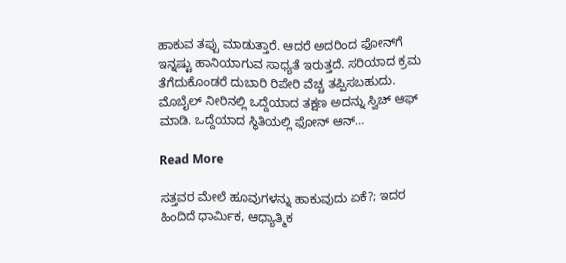ಹಾಕುವ ತಪ್ಪು ಮಾಡುತ್ತಾರೆ. ಆದರೆ ಅದರಿಂದ ಫೋನ್‌ಗೆ ಇನ್ನಷ್ಟು ಹಾನಿಯಾಗುವ ಸಾಧ್ಯತೆ ಇರುತ್ತದೆ. ಸರಿಯಾದ ಕ್ರಮ ತೆಗೆದುಕೊಂಡರೆ ದುಬಾರಿ ರಿಪೇರಿ ವೆಚ್ಚ ತಪ್ಪಿಸಬಹುದು. ಮೊಬೈಲ್ ನೀರಿನಲ್ಲಿ ಒದ್ದೆಯಾದ ತಕ್ಷಣ ಅದನ್ನು ಸ್ವಿಚ್ ಆಫ್ ಮಾಡಿ. ಒದ್ದೆಯಾದ ಸ್ಥಿತಿಯಲ್ಲಿ ಫೋನ್ ಆನ್…

Read More

ಸತ್ತವರ ಮೇಲೆ ಹೂವುಗಳನ್ನು ಹಾಕುವುದು ಏಕೆ?; ಇದರ ಹಿಂದಿದೆ ಧಾರ್ಮಿಕ, ಆಧ್ಯಾತ್ಮಿಕ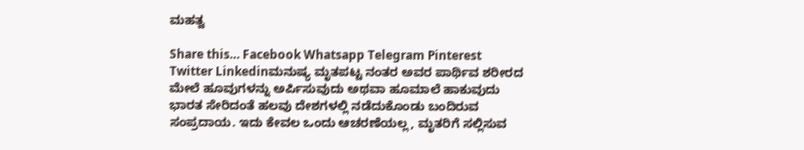ಮಹತ್ವ

Share this… Facebook Whatsapp Telegram Pinterest Twitter Linkedinಮನುಷ್ಯ ಮೃತಪಟ್ಟ ನಂತರ ಅವರ ಪಾರ್ಥಿವ ಶರೀರದ ಮೇಲೆ ಹೂವುಗಳನ್ನು ಅರ್ಪಿಸುವುದು ಅಥವಾ ಹೂಮಾಲೆ ಹಾಕುವುದು ಭಾರತ ಸೇರಿದಂತೆ ಹಲವು ದೇಶಗಳಲ್ಲಿ ನಡೆದುಕೊಂಡು ಬಂದಿರುವ ಸಂಪ್ರದಾಯ. ಇದು ಕೇವಲ ಒಂದು ಆಚರಣೆಯಲ್ಲ, ಮೃತರಿಗೆ ಸಲ್ಲಿಸುವ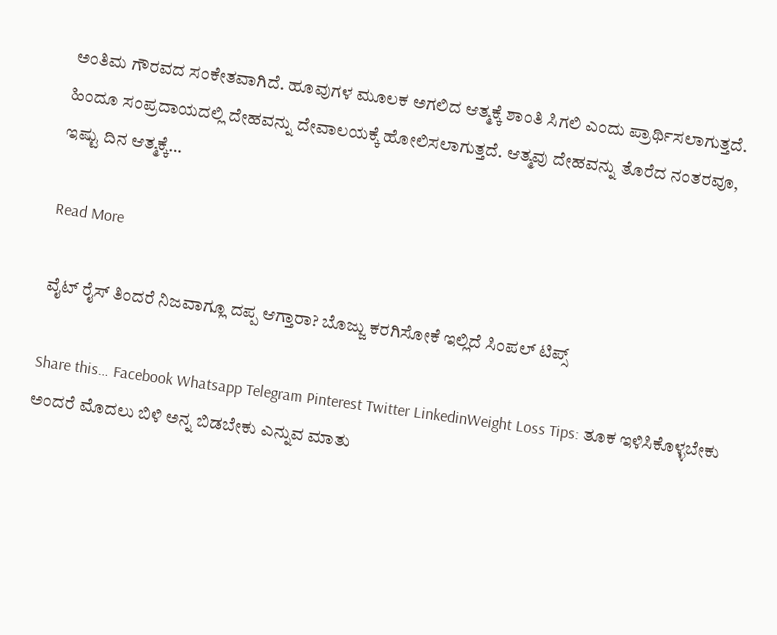ಅಂತಿಮ ಗೌರವದ ಸಂಕೇತವಾಗಿದೆ. ಹೂವುಗಳ ಮೂಲಕ ಅಗಲಿದ ಆತ್ಮಕ್ಕೆ ಶಾಂತಿ ಸಿಗಲಿ ಎಂದು ಪ್ರಾರ್ಥಿಸಲಾಗುತ್ತದೆ. ಹಿಂದೂ ಸಂಪ್ರದಾಯದಲ್ಲಿ ದೇಹವನ್ನು ದೇವಾಲಯಕ್ಕೆ ಹೋಲಿಸಲಾಗುತ್ತದೆ. ಆತ್ಮವು ದೇಹವನ್ನು ತೊರೆದ ನಂತರವೂ, ಇಷ್ಟು ದಿನ ಆತ್ಮಕ್ಕೆ…

Read More

ವೈಟ್‌ ರೈಸ್‌ ತಿಂದರೆ ನಿಜವಾಗ್ಲೂ ದಪ್ಪ ಆಗ್ತಾರಾ? ಬೊಜ್ಜು ಕರಗಿಸೋಕೆ ಇಲ್ಲಿದೆ ಸಿಂಪಲ್‌ ಟಿಪ್ಸ್‌

Share this… Facebook Whatsapp Telegram Pinterest Twitter LinkedinWeight Loss Tips: ತೂಕ ಇಳಿಸಿಕೊಳ್ಳಬೇಕು ಅಂದರೆ ಮೊದಲು ಬಿಳಿ ಅನ್ನ ಬಿಡಬೇಕು ಎನ್ನುವ ಮಾತು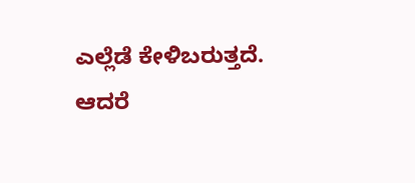ಎಲ್ಲೆಡೆ ಕೇಳಿಬರುತ್ತದೆ. ಆದರೆ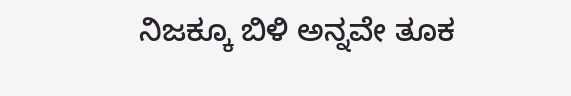ನಿಜಕ್ಕೂ ಬಿಳಿ ಅನ್ನವೇ ತೂಕ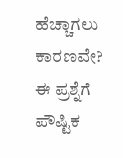ಹೆಚ್ಚಾಗಲು ಕಾರಣವೇ? ಈ ಪ್ರಶ್ನೆಗೆ ಪೌಷ್ಟಿಕ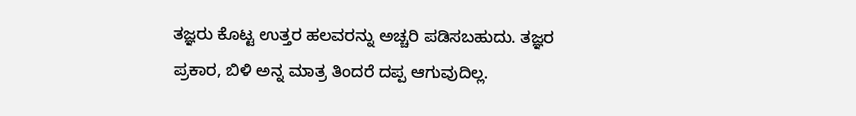ತಜ್ಞರು ಕೊಟ್ಟ ಉತ್ತರ ಹಲವರನ್ನು ಅಚ್ಚರಿ ಪಡಿಸಬಹುದು. ತಜ್ಞರ ಪ್ರಕಾರ, ಬಿಳಿ ಅನ್ನ ಮಾತ್ರ ತಿಂದರೆ ದಪ್ಪ ಆಗುವುದಿಲ್ಲ.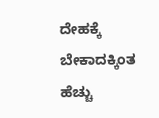ದೇಹಕ್ಕೆ ಬೇಕಾದಕ್ಕಿಂತ ಹೆಚ್ಚು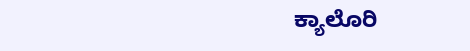ಕ್ಯಾಲೊರಿ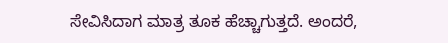ಸೇವಿಸಿದಾಗ ಮಾತ್ರ ತೂಕ ಹೆಚ್ಚಾಗುತ್ತದೆ. ಅಂದರೆ,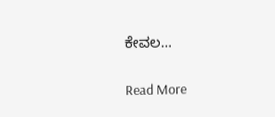ಕೇವಲ…

Read More